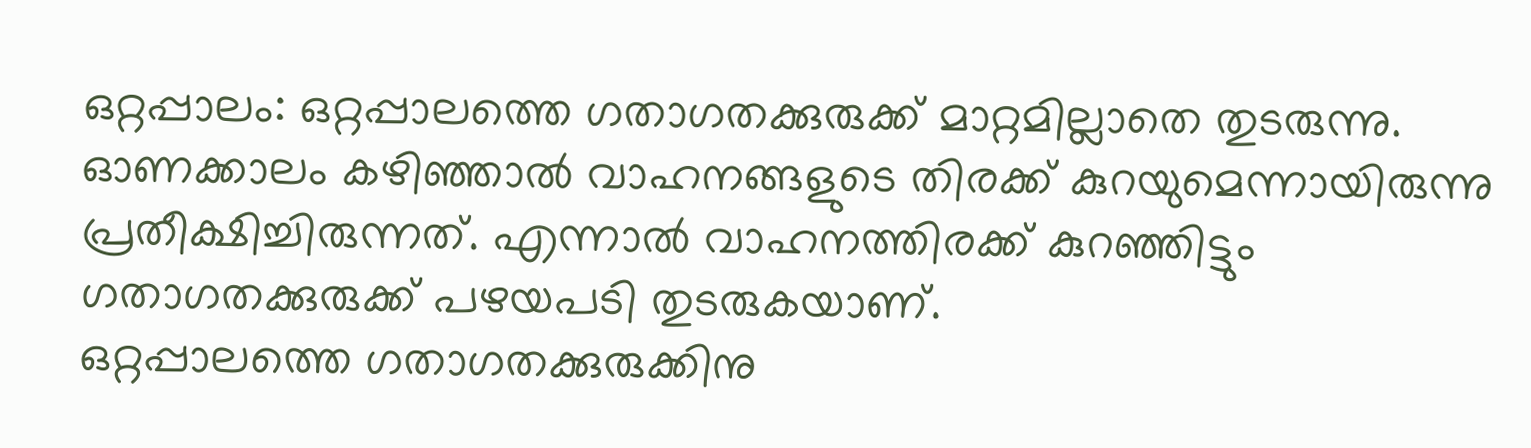ഒറ്റപ്പാലം: ഒറ്റപ്പാലത്തെ ഗതാഗതക്കുരുക്ക് മാറ്റമില്ലാതെ തുടരുന്നു. ഓണക്കാലം കഴിഞ്ഞാൽ വാഹനങ്ങളുടെ തിരക്ക് കുറയുമെന്നായിരുന്നു പ്രതീക്ഷിച്ചിരുന്നത്. എന്നാൽ വാഹനത്തിരക്ക് കുറഞ്ഞിട്ടും ഗതാഗതക്കുരുക്ക് പഴയപടി തുടരുകയാണ്.
ഒറ്റപ്പാലത്തെ ഗതാഗതക്കുരുക്കിനു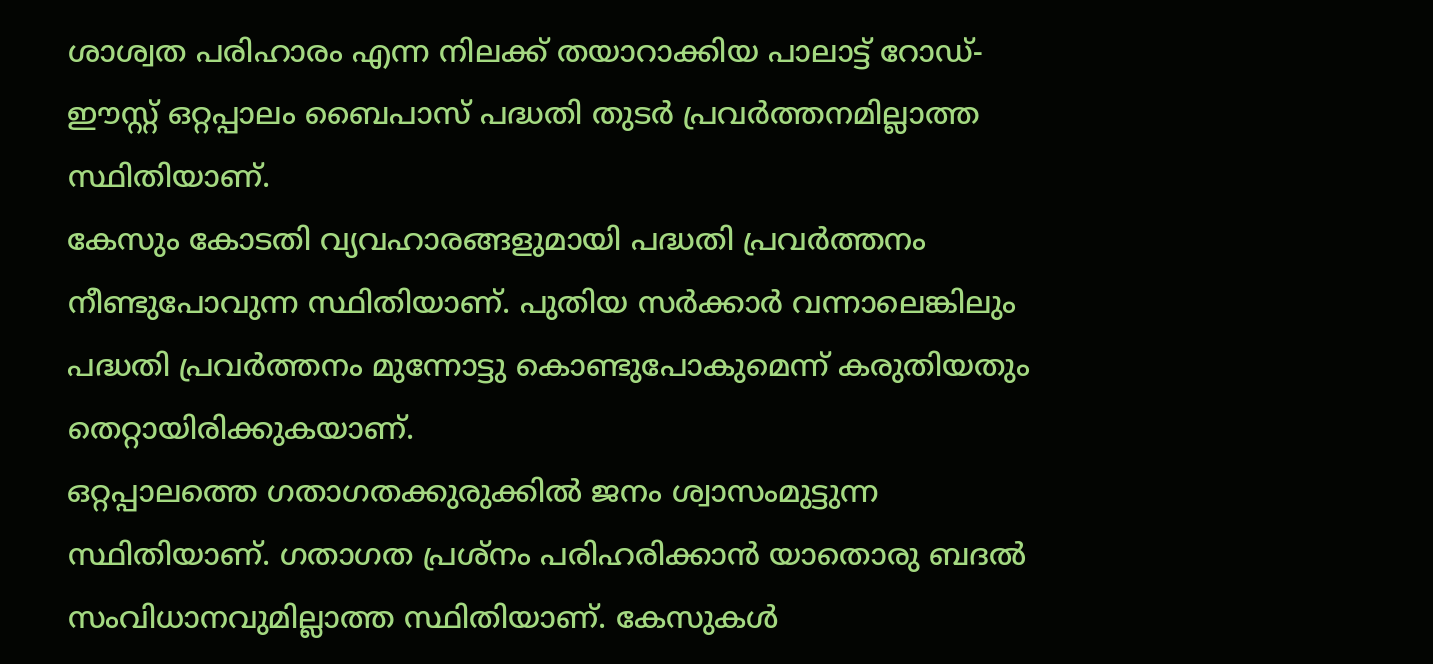ശാശ്വത പരിഹാരം എന്ന നിലക്ക് തയാറാക്കിയ പാലാട്ട് റോഡ്- ഈസ്റ്റ് ഒറ്റപ്പാലം ബൈപാസ് പദ്ധതി തുടർ പ്രവർത്തനമില്ലാത്ത സ്ഥിതിയാണ്.
കേസും കോടതി വ്യവഹാരങ്ങളുമായി പദ്ധതി പ്രവർത്തനം നീണ്ടുപോവുന്ന സ്ഥിതിയാണ്. പുതിയ സർക്കാർ വന്നാലെങ്കിലും പദ്ധതി പ്രവർത്തനം മുന്നോട്ടു കൊണ്ടുപോകുമെന്ന് കരുതിയതും തെറ്റായിരിക്കുകയാണ്.
ഒറ്റപ്പാലത്തെ ഗതാഗതക്കുരുക്കിൽ ജനം ശ്വാസംമുട്ടുന്ന സ്ഥിതിയാണ്. ഗതാഗത പ്രശ്നം പരിഹരിക്കാൻ യാതൊരു ബദൽ സംവിധാനവുമില്ലാത്ത സ്ഥിതിയാണ്. കേസുകൾ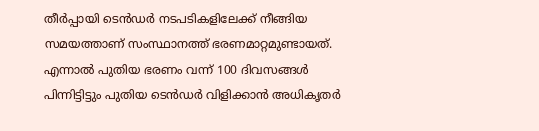തീർപ്പായി ടെൻഡർ നടപടികളിലേക്ക് നീങ്ങിയ സമയത്താണ് സംസ്ഥാനത്ത് ഭരണമാറ്റമുണ്ടായത്.
എന്നാൽ പുതിയ ഭരണം വന്ന് 100 ദിവസങ്ങൾ പിന്നിട്ടിട്ടും പുതിയ ടെൻഡർ വിളിക്കാൻ അധികൃതർ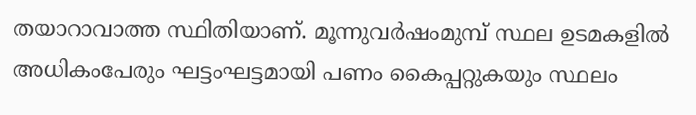തയാറാവാത്ത സ്ഥിതിയാണ്. മൂന്നുവർഷംമുമ്പ് സ്ഥല ഉടമകളിൽ അധികംപേരും ഘട്ടംഘട്ടമായി പണം കൈപ്പറ്റുകയും സ്ഥലം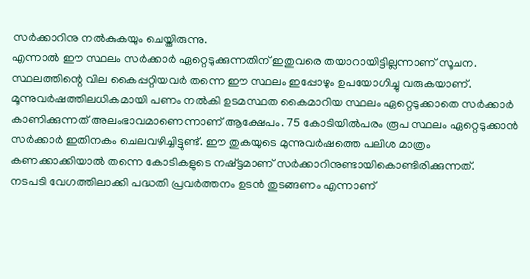സർക്കാറിനു നൽകുകയും ചെയ്തിരുന്നു.
എന്നാൽ ഈ സ്ഥലം സർക്കാർ ഏറ്റെടുക്കുന്നതിന് ഇതുവരെ തയാറായിട്ടില്ലന്നാണ് സൂചന. സ്ഥലത്തിന്റെ വില കൈപ്പറ്റിയവർ തന്നെ ഈ സ്ഥലം ഇപ്പോഴും ഉപയോഗിച്ചു വരുകയാണ്.
മൂന്നുവർഷത്തിലധികമായി പണം നൽകി ഉടമസ്ഥത കൈമാറിയ സ്ഥലം ഏറ്റെടുക്കാതെ സർക്കാർ കാണിക്കുന്നത് അലംഭാവമാണെന്നാണ് ആക്ഷേപം. 75 കോടിയിൽപരം രൂപ സ്ഥലം ഏറ്റെടുക്കാൻ സർക്കാർ ഇതിനകം ചെലവഴിച്ചിട്ടുണ്ട്. ഈ തുകയുടെ മുന്നുവർഷത്തെ പലിശ മാത്രം കണക്കാക്കിയാൽ തന്നെ കോടികളുടെ നഷ്ട്ടമാണ് സർക്കാറിനുണ്ടായികൊണ്ടിരിക്കുന്നത്.
നടപടി വേഗത്തിലാക്കി പദ്ധതി പ്രവർത്തനം ഉടൻ തുടങ്ങണം എന്നാണ്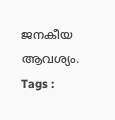ജനകീയ ആവശ്യം.
Tags :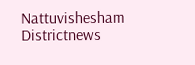Nattuvishesham Districtnews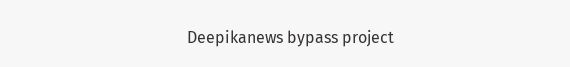Deepikanews bypass project